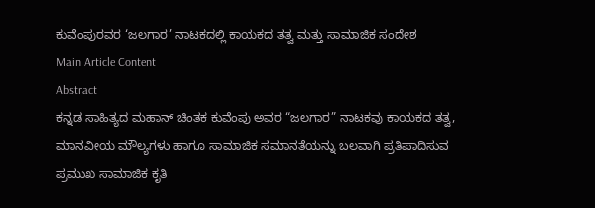ಕುವೆಂಪುರವರ ‘ಜಲಗಾರ’ ನಾಟಕದಲ್ಲಿ ಕಾಯಕದ ತತ್ವ ಮತ್ತು ಸಾಮಾಜಿಕ ಸಂದೇಶ
Main Article Content
Abstract
ಕನ್ನಡ ಸಾಹಿತ್ಯದ ಮಹಾನ್ ಚಿಂತಕ ಕುವೆಂಪು ಅವರ “ಜಲಗಾರ” ನಾಟಕವು ಕಾಯಕದ ತತ್ವ, ಮಾನವೀಯ ಮೌಲ್ಯಗಳು ಹಾಗೂ ಸಾಮಾಜಿಕ ಸಮಾನತೆಯನ್ನು ಬಲವಾಗಿ ಪ್ರತಿಪಾದಿಸುವ ಪ್ರಮುಖ ಸಾಮಾಜಿಕ ಕೃತಿ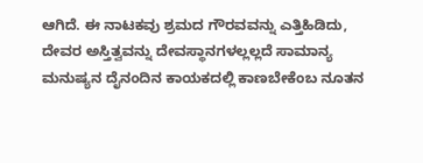ಆಗಿದೆ. ಈ ನಾಟಕವು ಶ್ರಮದ ಗೌರವವನ್ನು ಎತ್ತಿಹಿಡಿದು, ದೇವರ ಅಸ್ತಿತ್ವವನ್ನು ದೇವಸ್ಥಾನಗಳಲ್ಲಲ್ಲದೆ ಸಾಮಾನ್ಯ ಮನುಷ್ಯನ ದೈನಂದಿನ ಕಾಯಕದಲ್ಲಿ ಕಾಣಬೇಕೆಂಬ ನೂತನ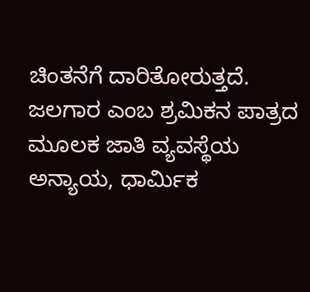ಚಿಂತನೆಗೆ ದಾರಿತೋರುತ್ತದೆ. ಜಲಗಾರ ಎಂಬ ಶ್ರಮಿಕನ ಪಾತ್ರದ ಮೂಲಕ ಜಾತಿ ವ್ಯವಸ್ಥೆಯ ಅನ್ಯಾಯ, ಧಾರ್ಮಿಕ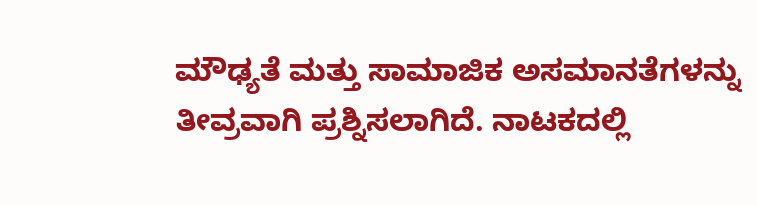ಮೌಢ್ಯತೆ ಮತ್ತು ಸಾಮಾಜಿಕ ಅಸಮಾನತೆಗಳನ್ನು ತೀವ್ರವಾಗಿ ಪ್ರಶ್ನಿಸಲಾಗಿದೆ. ನಾಟಕದಲ್ಲಿ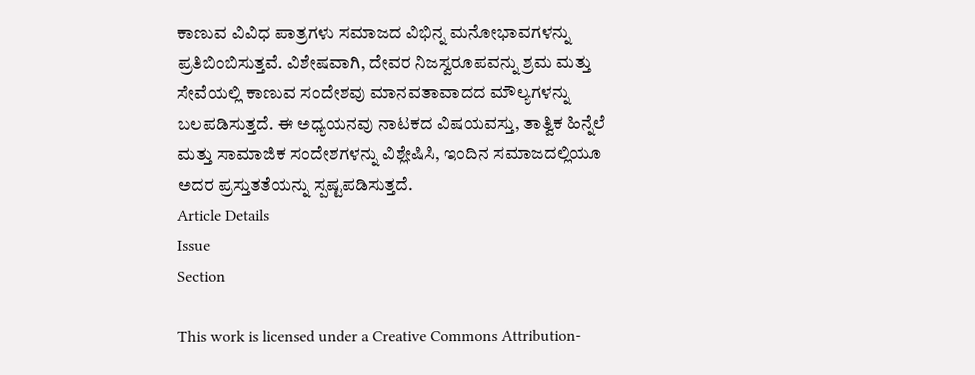ಕಾಣುವ ವಿವಿಧ ಪಾತ್ರಗಳು ಸಮಾಜದ ವಿಭಿನ್ನ ಮನೋಭಾವಗಳನ್ನು ಪ್ರತಿಬಿಂಬಿಸುತ್ತವೆ. ವಿಶೇಷವಾಗಿ, ದೇವರ ನಿಜಸ್ವರೂಪವನ್ನು ಶ್ರಮ ಮತ್ತು ಸೇವೆಯಲ್ಲಿ ಕಾಣುವ ಸಂದೇಶವು ಮಾನವತಾವಾದದ ಮೌಲ್ಯಗಳನ್ನು ಬಲಪಡಿಸುತ್ತದೆ. ಈ ಅಧ್ಯಯನವು ನಾಟಕದ ವಿಷಯವಸ್ತು, ತಾತ್ವಿಕ ಹಿನ್ನೆಲೆ ಮತ್ತು ಸಾಮಾಜಿಕ ಸಂದೇಶಗಳನ್ನು ವಿಶ್ಲೇಷಿಸಿ, ಇಂದಿನ ಸಮಾಜದಲ್ಲಿಯೂ ಅದರ ಪ್ರಸ್ತುತತೆಯನ್ನು ಸ್ಪಷ್ಟಪಡಿಸುತ್ತದೆ.
Article Details
Issue
Section

This work is licensed under a Creative Commons Attribution-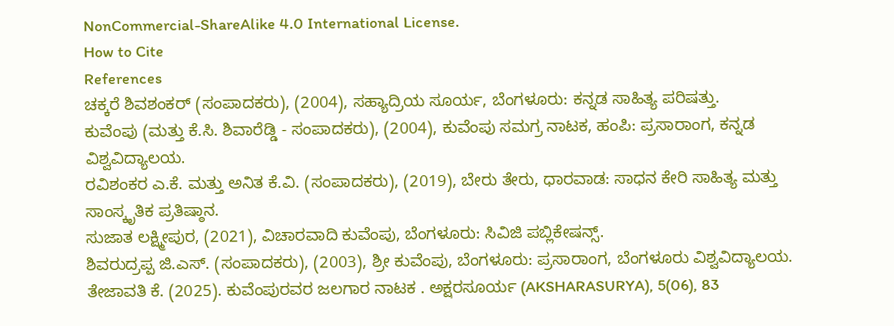NonCommercial-ShareAlike 4.0 International License.
How to Cite
References
ಚಕ್ಕರೆ ಶಿವಶಂಕರ್ (ಸಂಪಾದಕರು), (2004), ಸಹ್ಯಾದ್ರಿಯ ಸೂರ್ಯ, ಬೆಂಗಳೂರು: ಕನ್ನಡ ಸಾಹಿತ್ಯ ಪರಿಷತ್ತು.
ಕುವೆಂಪು (ಮತ್ತು ಕೆ.ಸಿ. ಶಿವಾರೆಡ್ಡಿ - ಸಂಪಾದಕರು), (2004), ಕುವೆಂಪು ಸಮಗ್ರ ನಾಟಕ, ಹಂಪಿ: ಪ್ರಸಾರಾಂಗ, ಕನ್ನಡ ವಿಶ್ವವಿದ್ಯಾಲಯ.
ರವಿಶಂಕರ ಎ.ಕೆ. ಮತ್ತು ಅನಿತ ಕೆ.ವಿ. (ಸಂಪಾದಕರು), (2019), ಬೇರು ತೇರು, ಧಾರವಾಡ: ಸಾಧನ ಕೇರಿ ಸಾಹಿತ್ಯ ಮತ್ತು ಸಾಂಸ್ಕೃತಿಕ ಪ್ರತಿಷ್ಠಾನ.
ಸುಜಾತ ಲಕ್ಷ್ಮೀಪುರ, (2021), ವಿಚಾರವಾದಿ ಕುವೆಂಪು, ಬೆಂಗಳೂರು: ಸಿವಿಜಿ ಪಬ್ಲಿಕೇಷನ್ಸ್.
ಶಿವರುದ್ರಪ್ಪ ಜಿ.ಎಸ್. (ಸಂಪಾದಕರು), (2003), ಶ್ರೀ ಕುವೆಂಪು, ಬೆಂಗಳೂರು: ಪ್ರಸಾರಾಂಗ, ಬೆಂಗಳೂರು ವಿಶ್ವವಿದ್ಯಾಲಯ.
ತೇಜಾವತಿ ಕೆ. (2025). ಕುವೆಂಪುರವರ ಜಲಗಾರ ನಾಟಕ . ಅಕ್ಷರಸೂರ್ಯ (AKSHARASURYA), 5(06), 83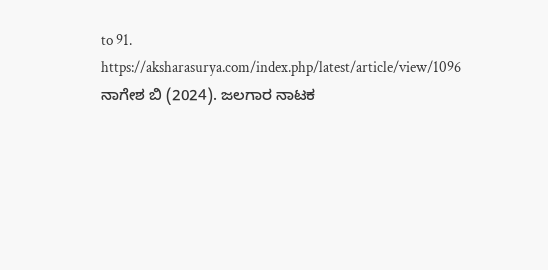to 91. https://aksharasurya.com/index.php/latest/article/view/1096
ನಾಗೇಶ ಬಿ (2024). ಜಲಗಾರ ನಾಟಕ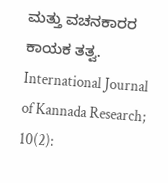ಮತ್ತು ವಚನಕಾರರ ಕಾಯಕ ತತ್ವ. International Journal of Kannada Research; 10(2):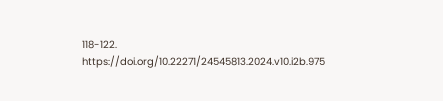118-122. https://doi.org/10.22271/24545813.2024.v10.i2b.975